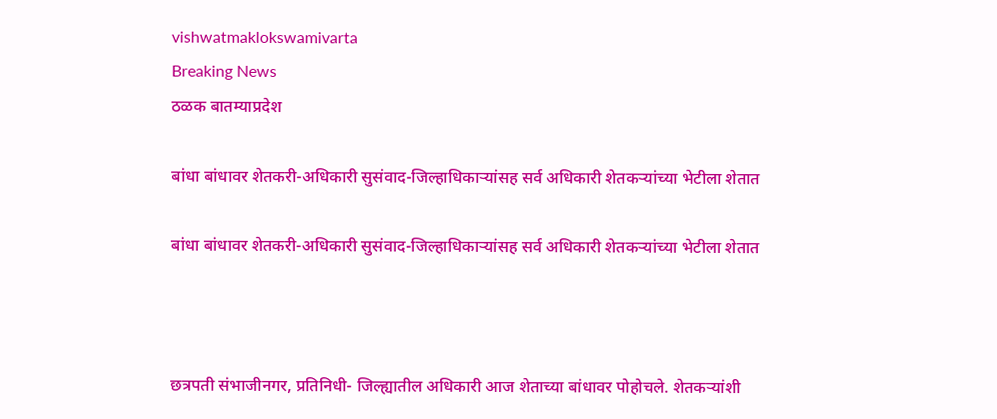vishwatmaklokswamivarta
Breaking News
ठळक बातम्याप्रदेश

बांधा बांधावर शेतकरी-अधिकारी सुसंवाद-जिल्हाधिकाऱ्यांसह सर्व अधिकारी शेतकऱ्यांच्या भेटीला शेतात

बांधा बांधावर शेतकरी-अधिकारी सुसंवाद-जिल्हाधिकाऱ्यांसह सर्व अधिकारी शेतकऱ्यांच्या भेटीला शेतात



छत्रपती संभाजीनगर, प्रतिनिधी- जिल्ह्यातील अधिकारी आज शेताच्या बांधावर पोहोचले. शेतकऱ्यांशी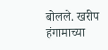बोलले. खरीप हंगामाच्या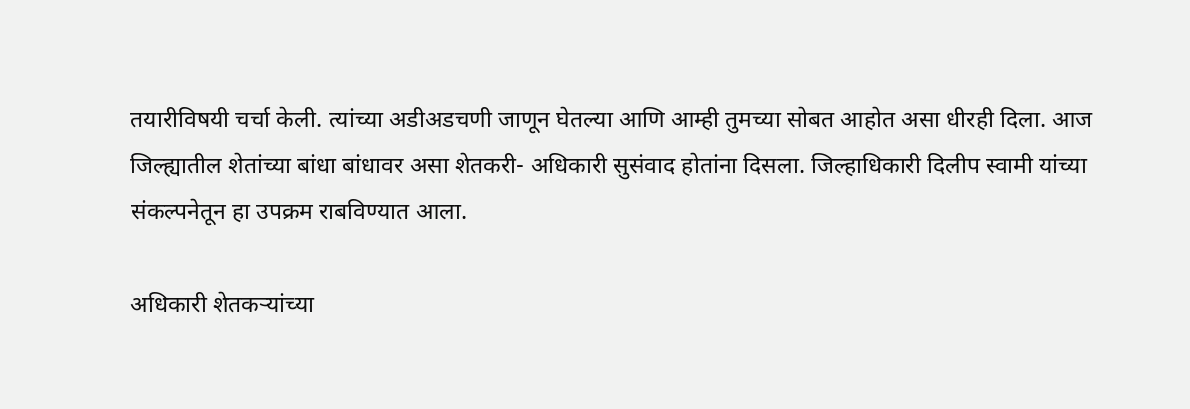तयारीविषयी चर्चा केली. त्यांच्या अडीअडचणी जाणून घेतल्या आणि आम्ही तुमच्या सोबत आहोत असा धीरही दिला. आज जिल्ह्यातील शेतांच्या बांधा बांधावर असा शेतकरी- अधिकारी सुसंवाद होतांना दिसला. जिल्हाधिकारी दिलीप स्वामी यांच्या संकल्पनेतून हा उपक्रम राबविण्यात आला.

अधिकारी शेतकऱ्यांच्या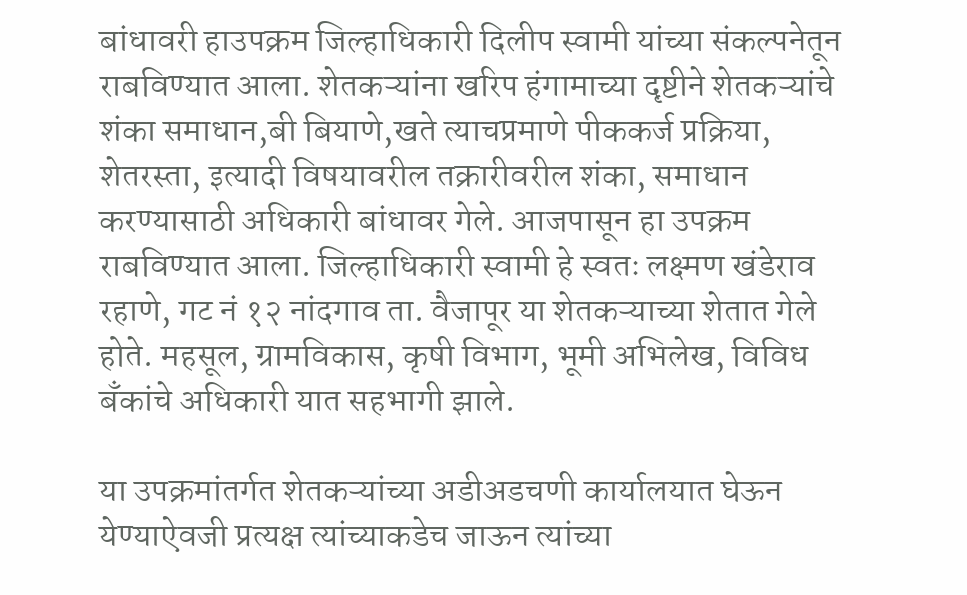बांधावरी हाउपक्रम जिल्हाधिकारी दिलीप स्वामी यांच्या संकल्पनेतून राबविण्यात आला. शेतकऱ्यांना खरिप हंगामाच्या दृष्टीने शेतकऱ्यांचे शंका समाधान,बी बियाणे,खते त्याचप्रमाणे पीककर्ज प्रक्रिया, शेतरस्ता, इत्यादी विषयावरील तक्रारीवरील शंका, समाधान करण्यासाठी अधिकारी बांधावर गेले. आजपासून हा उपक्रम राबविण्यात आला. जिल्हाधिकारी स्वामी हे स्वतः लक्ष्मण खंडेराव रहाणे, गट नं १२ नांदगाव ता. वैजापूर या शेतकऱ्याच्या शेतात गेले होते. महसूल, ग्रामविकास, कृषी विभाग, भूमी अभिलेख, विविध बॅंकांचे अधिकारी यात सहभागी झाले.

या उपक्रमांतर्गत शेतकऱ्यांच्या अडीअडचणी कार्यालयात घेऊन येण्याऐवजी प्रत्यक्ष त्यांच्याकडेच जाऊन त्यांच्या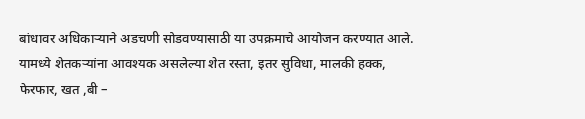बांधावर अधिकाऱ्याने अडचणी सोडवण्यासाठी या उपक्रमाचे आयोजन करण्यात आले. यामध्ये शेतकऱ्यांना आवश्यक असलेल्या शेत रस्ता, इतर सुविधा, मालकी हक्क, फेरफार, खत ,बी –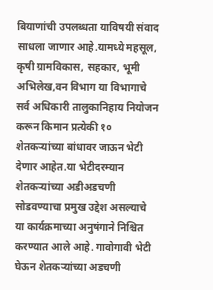बियाणांची उपलब्धता याविषयी संवाद साधला जाणार आहे.यामध्ये महसूल, कृषी ग्रामविकास, सहकार, भूमी अभिलेख,वन विभाग या विभागाचे सर्व अधिकारी तालुकानिहाय नियोजन करून किमान प्रत्येकी १० शेतकऱ्यांच्या बांधावर जाऊन भेटी देणार आहेत.या भेटीदरम्यान शेतकऱ्यांच्या अडीअडचणी सोडवण्याचा प्रमुख उद्देश असल्याचे या कार्यक्रमाच्या अनुषंगाने निश्चित करण्यात आले आहे. गावोगावी भेटी घेऊन शेतकऱ्यांच्या अडचणी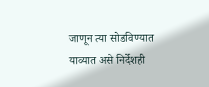जाणून त्या सोडविण्यात याव्यात असे निर्देशही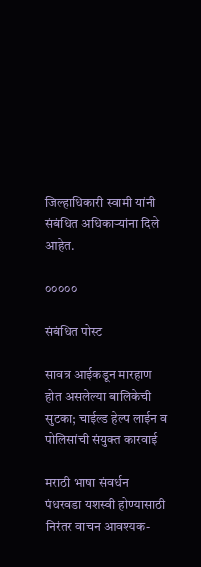जिल्हाधिकारी स्वामी यांनी संबंधित अधिकाऱ्यांना दिले आहेत.

०००००

संबंधित पोस्ट

सावत्र आईकडून मारहाण होत असलेल्या बालिकेची सुटका; चाईल्ड हेल्प लाईन व पोलिसांची संयुक्त कारवाई

मराठी भाषा संवर्धन पंधरवडा यशस्वी होण्यासाठी निरंतर वाचन आवश्यक-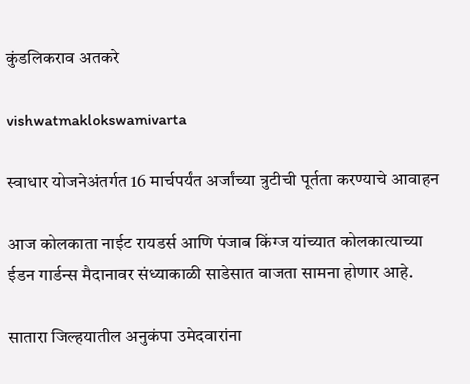कुंडलिकराव अतकरे

vishwatmaklokswamivarta

स्वाधार योजनेअंतर्गत 16 मार्चपर्यंत अर्जांच्या त्रुटीची पूर्तता करण्याचे आवाहन

आज कोलकाता नाईट रायडर्स आणि पंजाब किंग्ज यांच्यात कोलकात्याच्या ईडन गार्डन्स मैदानावर संध्याकाळी साडेसात वाजता सामना होणार आहे.

सातारा जिल्हयातील अनुकंपा उमेदवारांना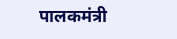पालकमंत्री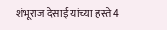शंभूराज देसाई यांच्या हस्ते 4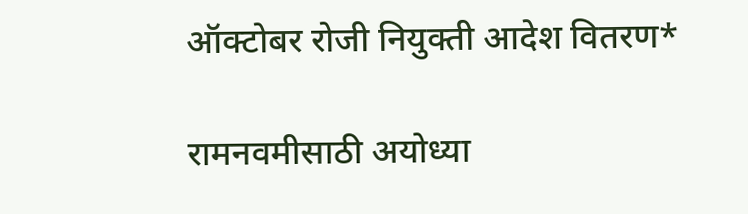ऑक्टोबर रोजी नियुक्ती आदेश वितरण*

रामनवमीसाठी अयोध्या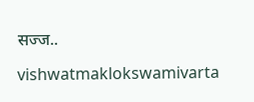सज्ज..

vishwatmaklokswamivarta